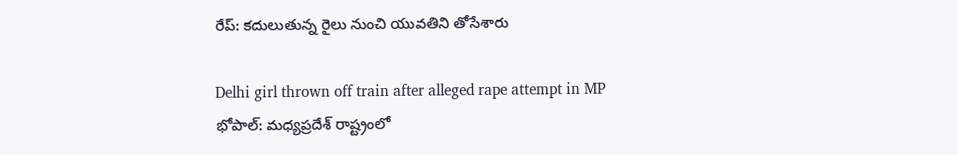రేప్: కదులుతున్న రైలు నుంచి యువతిని తోసేశారు

Delhi girl thrown off train after alleged rape attempt in MP
భోపాల్: మధ్యప్రదేశ్ రాష్ట్రంలో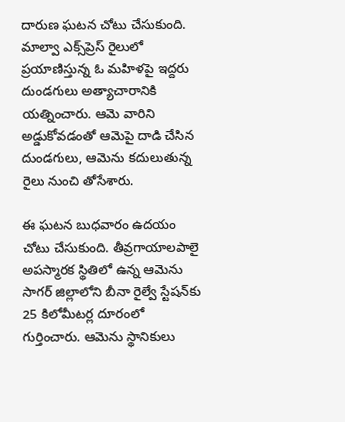దారుణ ఘటన చోటు చేసుకుంది. మాల్వా ఎక్స్‌ప్రెస్ రైలులో ప్రయాణిస్తున్న ఓ మహిళపై ఇద్దరు దుండగులు అత్యాచారానికి యత్నించారు. ఆమె వారిని అడ్డుకోవడంతో ఆమెపై దాడి చేసిన దుండగులు, ఆమెను కదులుతున్న రైలు నుంచి తోసేశారు.

ఈ ఘటన బుధవారం ఉదయం చోటు చేసుకుంది. తీవ్రగాయాలపాలై అపస్మారక స్థితిలో ఉన్న ఆమెను సాగర్ జిల్లాలోని బీనా రైల్వే స్టేషన్‌కు 25 కిలోమీటర్ల దూరంలో గుర్తించారు. ఆమెను స్థానికులు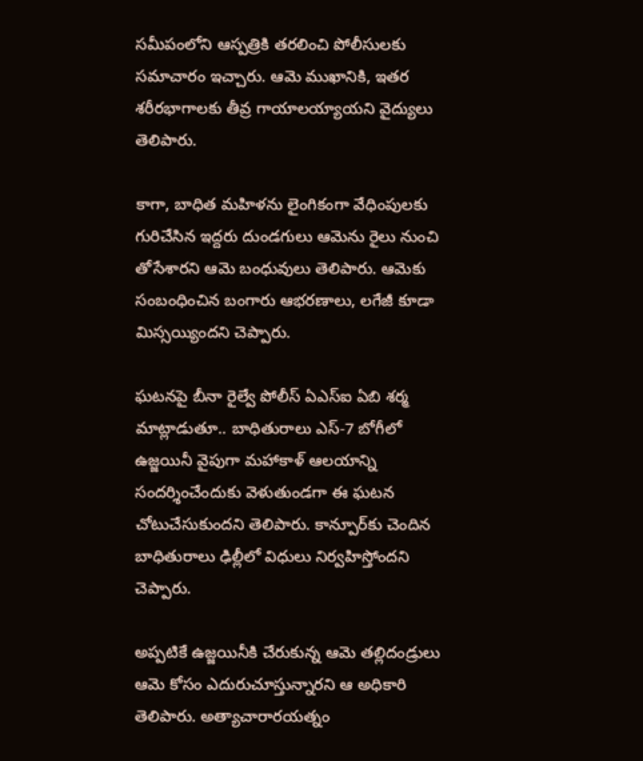సమీపంలోని ఆస్పత్రికి తరలించి పోలీసులకు సమాచారం ఇచ్చారు. ఆమె ముఖానికి, ఇతర శరీరభాగాలకు తీవ్ర గాయాలయ్యాయని వైద్యులు తెలిపారు.

కాగా, బాధిత మహిళను లైంగికంగా వేధింపులకు గురిచేసిన ఇద్దరు దుండగులు ఆమెను రైలు నుంచి తోసేశారని ఆమె బంధువులు తెలిపారు. ఆమెకు సంబంధించిన బంగారు ఆభరణాలు, లగేజీ కూడా మిస్సయ్యిందని చెప్పారు.

ఘటనపై బీనా రైల్వే పోలీస్ ఏఎస్ఐ ఏబి శర్మ మాట్లాడుతూ.. బాధితురాలు ఎస్-7 బోగీలో ఉజ్జయినీ వైపుగా మహాకాళ్ ఆలయాన్ని సందర్శించేందుకు వెళుతుండగా ఈ ఘటన చోటుచేసుకుందని తెలిపారు. కాన్పూర్‌కు చెందిన బాధితురాలు ఢిల్లీలో విధులు నిర్వహిస్తోందని చెప్పారు.

అప్పటికే ఉజ్జయినీకి చేరుకున్న ఆమె తల్లిదండ్రులు ఆమె కోసం ఎదురుచూస్తున్నారని ఆ అధికారి తెలిపారు. అత్యాచారారయత్నం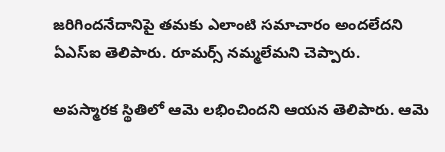జరిగిందనేదానిపై తమకు ఎలాంటి సమాచారం అందలేదని ఏఎస్ఐ తెలిపారు. రూమర్స్ నమ్మలేమని చెప్పారు.

అపస్మారక స్థితిలో ఆమె లభించిందని ఆయన తెలిపారు. ఆమె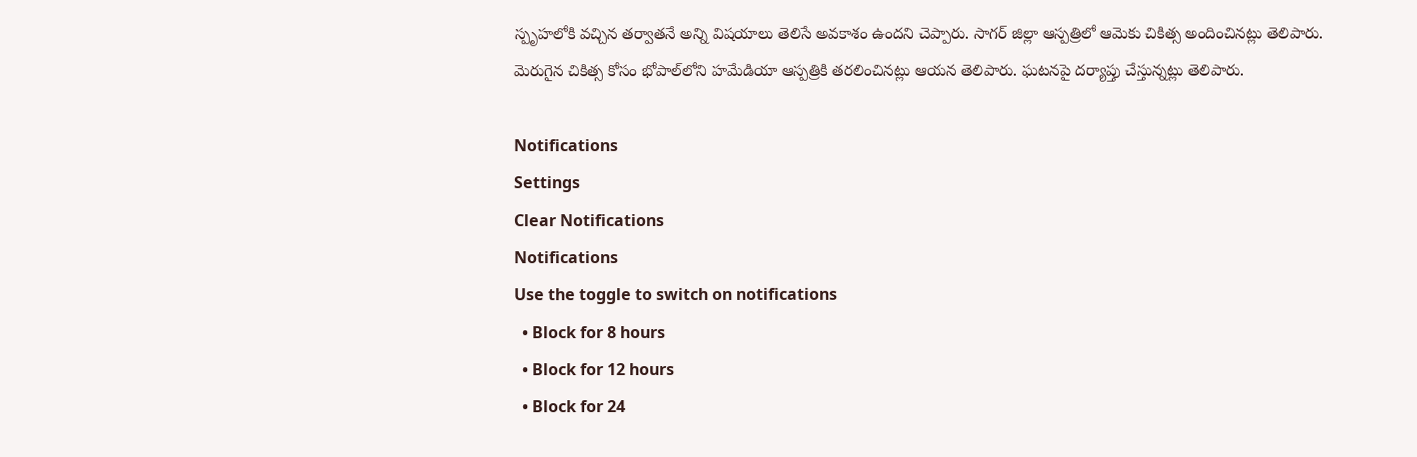స్పృహలోకి వచ్చిన తర్వాతనే అన్ని విషయాలు తెలిసే అవకాశం ఉందని చెప్పారు. సాగర్ జిల్లా ఆస్పత్రిలో ఆమెకు చికిత్స అందించినట్లు తెలిపారు. మెరుగైన చికిత్స కోసం భోపాల్‌లోని హమేడియా ఆస్పత్రికి తరలించినట్లు ఆయన తెలిపారు. ఘటనపై దర్యాప్తు చేస్తున్నట్లు తెలిపారు.

Notifications
Settings
Clear Notifications
Notifications
Use the toggle to switch on notifications
  • Block for 8 hours
  • Block for 12 hours
  • Block for 24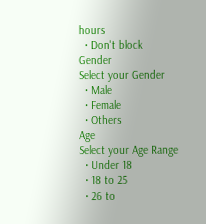hours
  • Don't block
Gender
Select your Gender
  • Male
  • Female
  • Others
Age
Select your Age Range
  • Under 18
  • 18 to 25
  • 26 to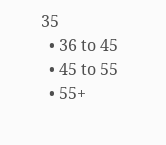35
  • 36 to 45
  • 45 to 55
  • 55+